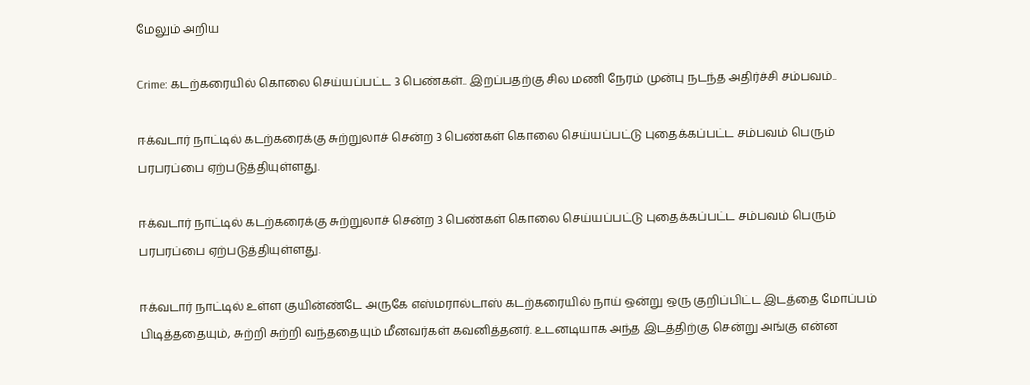மேலும் அறிய

Crime: கடற்கரையில் கொலை செய்யப்பட்ட 3 பெண்கள்.. இறப்பதற்கு சில மணி நேரம் முன்பு நடந்த அதிர்ச்சி சம்பவம்..

ஈக்வடார் நாட்டில் கடற்கரைக்கு சுற்றுலாச் சென்ற 3 பெண்கள் கொலை செய்யப்பட்டு புதைக்கப்பட்ட சம்பவம் பெரும் பரபரப்பை ஏற்படுத்தியுள்ளது.

ஈக்வடார் நாட்டில் கடற்கரைக்கு சுற்றுலாச் சென்ற 3 பெண்கள் கொலை செய்யப்பட்டு புதைக்கப்பட்ட சம்பவம் பெரும் பரபரப்பை ஏற்படுத்தியுள்ளது.

ஈக்வடார் நாட்டில் உள்ள குயின்ண்டே அருகே எஸ்மரால்டாஸ் கடற்கரையில் நாய் ஒன்று ஒரு குறிப்பிட்ட இடத்தை மோப்பம் பிடித்ததையும், சுற்றி சுற்றி வந்ததையும் மீனவர்கள் கவனித்தனர். உடனடியாக அந்த இடத்திற்கு சென்று அங்கு என்ன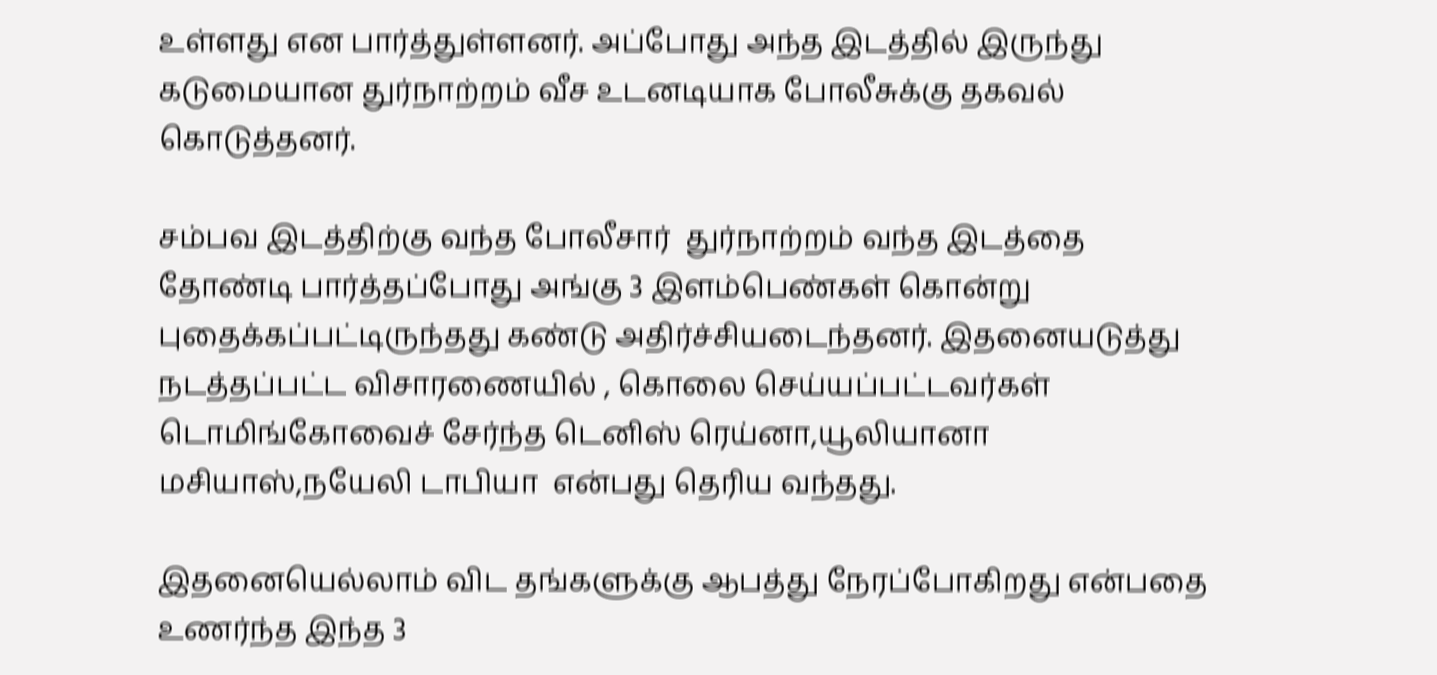உள்ளது என பார்த்துள்ளனர். அப்போது அந்த இடத்தில் இருந்து கடுமையான துர்நாற்றம் வீச உடனடியாக போலீசுக்கு தகவல் கொடுத்தனர்.

சம்பவ இடத்திற்கு வந்த போலீசார்  துர்நாற்றம் வந்த இடத்தை தோண்டி பார்த்தப்போது அங்கு 3 இளம்பெண்கள் கொன்று புதைக்கப்பட்டிருந்தது கண்டு அதிர்ச்சியடைந்தனர். இதனையடுத்து நடத்தப்பட்ட விசாரணையில் , கொலை செய்யப்பட்டவர்கள் டொமிங்கோவைச் சேர்ந்த டெனிஸ் ரெய்னா,யூலியானா மசியாஸ்,நயேலி டாபியா  என்பது தெரிய வந்தது.

இதனையெல்லாம் விட தங்களுக்கு ஆபத்து நேரப்போகிறது என்பதை உணர்ந்த இந்த 3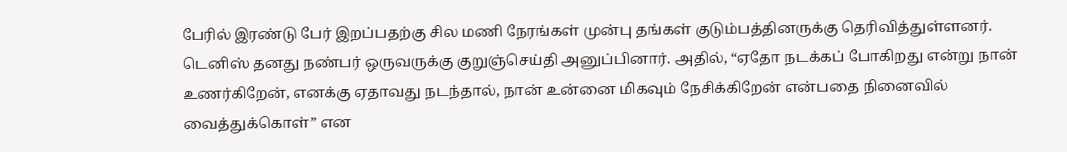பேரில் இரண்டு பேர் இறப்பதற்கு சில மணி நேரங்கள் முன்பு தங்கள் குடும்பத்தினருக்கு தெரிவித்துள்ளனர். டெனிஸ் தனது நண்பர் ஒருவருக்கு குறுஞ்செய்தி அனுப்பினார். அதில், “ஏதோ நடக்கப் போகிறது என்று நான் உணர்கிறேன், எனக்கு ஏதாவது நடந்தால், நான் உன்னை மிகவும் நேசிக்கிறேன் என்பதை நினைவில் வைத்துக்கொள்” என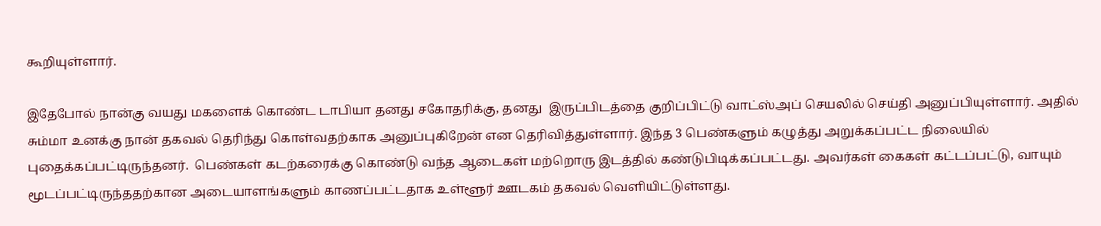கூறியுள்ளார்.

இதேபோல் நான்கு வயது மகளைக் கொண்ட டாபியா தனது சகோதரிக்கு, தனது  இருப்பிடத்தை குறிப்பிட்டு வாட்ஸ்அப் செயலில் செய்தி அனுப்பியுள்ளார். அதில் சும்மா உனக்கு நான் தகவல் தெரிந்து கொள்வதற்காக அனுப்புகிறேன் என தெரிவித்துள்ளார். இந்த 3 பெண்களும் கழுத்து அறுக்கப்பட்ட நிலையில் புதைக்கப்பட்டிருந்தனர்.  பெண்கள் கடற்கரைக்கு கொண்டு வந்த ஆடைகள் மற்றொரு இடத்தில் கண்டுபிடிக்கப்பட்டது. அவர்கள் கைகள் கட்டப்பட்டு, வாயும் மூடப்பட்டிருந்ததற்கான அடையாளங்களும் காணப்பட்டதாக உள்ளூர் ஊடகம் தகவல் வெளியிட்டுள்ளது.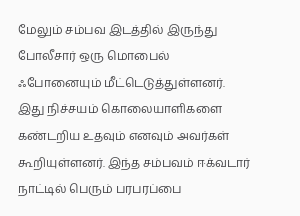மேலும் சம்பவ இடத்தில் இருந்து போலீசார் ஒரு மொபைல் ஃபோனையும் மீட்டெடுத்துள்ளனர். இது நிச்சயம் கொலையாளிகளை கண்டறிய உதவும் எனவும் அவர்கள் கூறியுள்ளனர். இந்த சம்பவம் ஈக்வடார் நாட்டில் பெரும் பரபரப்பை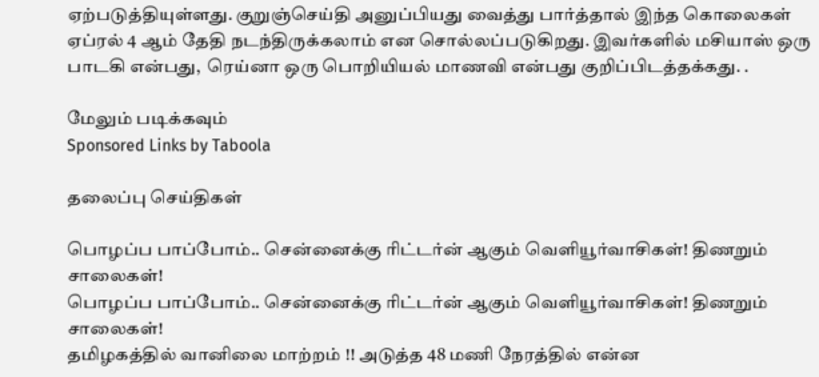ஏற்படுத்தியுள்ளது. குறுஞ்செய்தி அனுப்பியது வைத்து பார்த்தால் இந்த கொலைகள் ஏப்ரல் 4 ஆம் தேதி நடந்திருக்கலாம் என சொல்லப்படுகிறது. இவர்களில் மசியாஸ் ஒரு பாடகி என்பது,  ரெய்னா ஒரு பொறியியல் மாணவி என்பது குறிப்பிடத்தக்கது. .

மேலும் படிக்கவும்
Sponsored Links by Taboola

தலைப்பு செய்திகள்

பொழப்ப பாப்போம்.. சென்னைக்கு ரிட்டர்ன் ஆகும் வெளியூர்வாசிகள்! திணறும் சாலைகள்!
பொழப்ப பாப்போம்.. சென்னைக்கு ரிட்டர்ன் ஆகும் வெளியூர்வாசிகள்! திணறும் சாலைகள்!
தமிழகத்தில் வானிலை மாற்றம் !! அடுத்த 48 மணி நேரத்தில் என்ன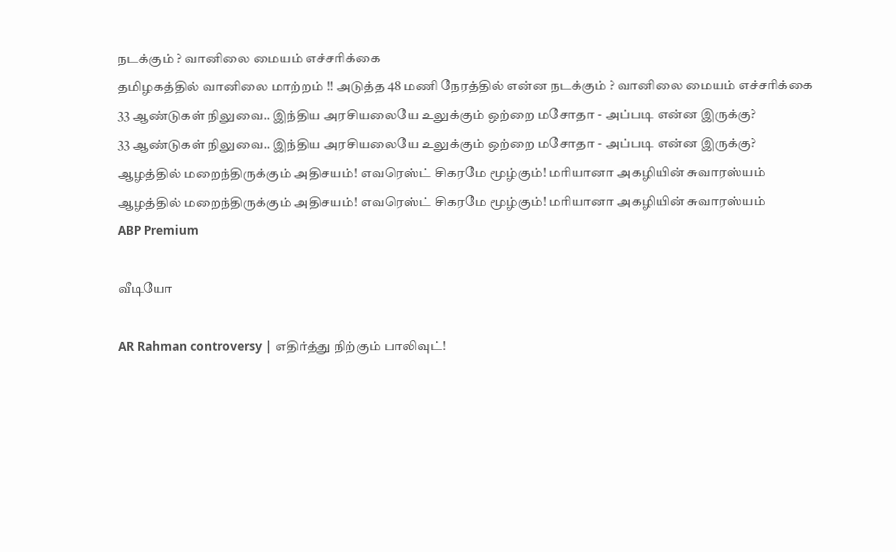நடக்கும் ? வானிலை மையம் எச்சரிக்கை
தமிழகத்தில் வானிலை மாற்றம் !! அடுத்த 48 மணி நேரத்தில் என்ன நடக்கும் ? வானிலை மையம் எச்சரிக்கை
33 ஆண்டுகள் நிலுவை.. இந்திய அரசியலையே உலுக்கும் ஒற்றை மசோதா - அப்படி என்ன இருக்கு?
33 ஆண்டுகள் நிலுவை.. இந்திய அரசியலையே உலுக்கும் ஒற்றை மசோதா - அப்படி என்ன இருக்கு?
ஆழத்தில் மறைந்திருக்கும் அதிசயம்! எவரெஸ்ட் சிகரமே மூழ்கும்! மரியானா அகழியின் சுவாரஸ்யம்
ஆழத்தில் மறைந்திருக்கும் அதிசயம்! எவரெஸ்ட் சிகரமே மூழ்கும்! மரியானா அகழியின் சுவாரஸ்யம்
ABP Premium

வீடியோ

AR Rahman controversy | எதிர்த்து நிற்கும் பாலிவுட்!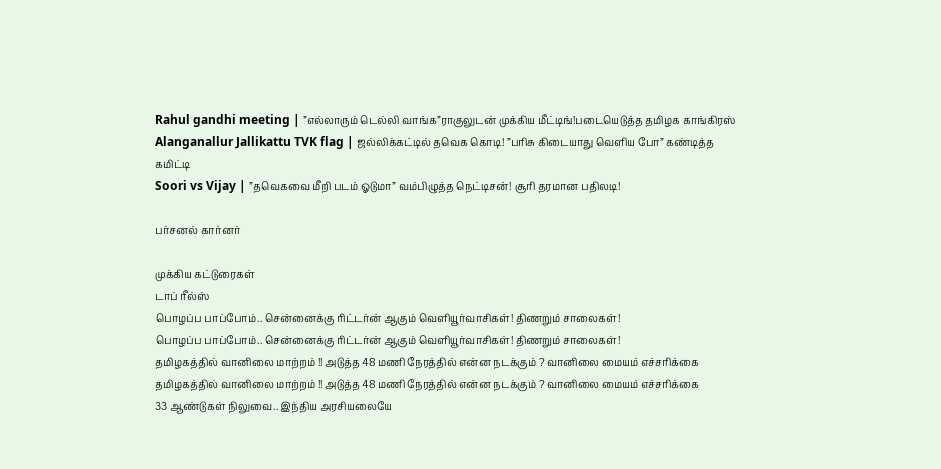Rahul gandhi meeting | ”எல்லாரும் டெல்லி வாங்க”ராகுலுடன் முக்கிய மீட்டிங்!படையெடுத்த தமிழக காங்கிரஸ்
Alanganallur Jallikattu TVK flag | ஜல்லிக்கட்டில் தவெக கொடி! ”பரிசு கிடையாது வெளிய போ” கண்டித்த கமிட்டி
Soori vs Vijay | ”தவெகவை மீறி படம் ஓடுமா” வம்பிழுத்த நெட்டிசன்! சூரி தரமான பதிலடி!

பர்சனல் கார்னர்

முக்கிய கட்டுரைகள்
டாப் ரீல்ஸ்
பொழப்ப பாப்போம்.. சென்னைக்கு ரிட்டர்ன் ஆகும் வெளியூர்வாசிகள்! திணறும் சாலைகள்!
பொழப்ப பாப்போம்.. சென்னைக்கு ரிட்டர்ன் ஆகும் வெளியூர்வாசிகள்! திணறும் சாலைகள்!
தமிழகத்தில் வானிலை மாற்றம் !! அடுத்த 48 மணி நேரத்தில் என்ன நடக்கும் ? வானிலை மையம் எச்சரிக்கை
தமிழகத்தில் வானிலை மாற்றம் !! அடுத்த 48 மணி நேரத்தில் என்ன நடக்கும் ? வானிலை மையம் எச்சரிக்கை
33 ஆண்டுகள் நிலுவை.. இந்திய அரசியலையே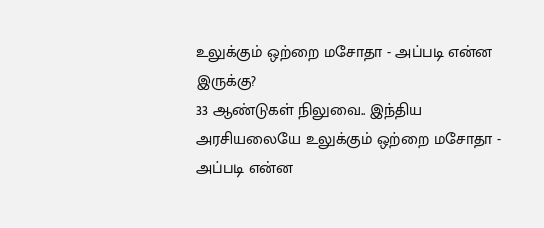உலுக்கும் ஒற்றை மசோதா - அப்படி என்ன இருக்கு?
33 ஆண்டுகள் நிலுவை.. இந்திய அரசியலையே உலுக்கும் ஒற்றை மசோதா - அப்படி என்ன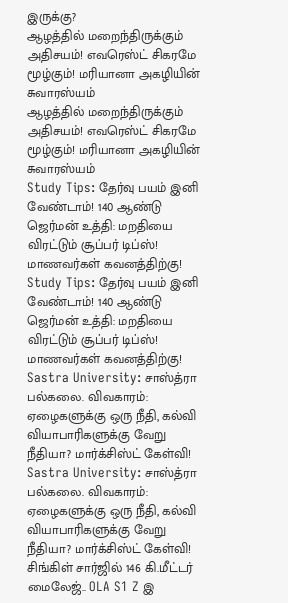இருக்கு?
ஆழத்தில் மறைந்திருக்கும் அதிசயம்! எவரெஸ்ட் சிகரமே மூழ்கும்! மரியானா அகழியின் சுவாரஸ்யம்
ஆழத்தில் மறைந்திருக்கும் அதிசயம்! எவரெஸ்ட் சிகரமே மூழ்கும்! மரியானா அகழியின் சுவாரஸ்யம்
Study Tips: தேர்வு பயம் இனி வேண்டாம்! 140 ஆண்டு ஜெர்மன் உத்தி: மறதியை விரட்டும் சூப்பர் டிப்ஸ்! மாணவர்கள் கவனத்திற்கு!
Study Tips: தேர்வு பயம் இனி வேண்டாம்! 140 ஆண்டு ஜெர்மன் உத்தி: மறதியை விரட்டும் சூப்பர் டிப்ஸ்! மாணவர்கள் கவனத்திற்கு!
Sastra University: சாஸ்த்ரா பல்கலை. விவகாரம்: ஏழைகளுக்கு ஒரு நீதி, கல்வி வியாபாரிகளுக்கு வேறு நீதியா? மார்க்சிஸ்ட் கேள்வி!
Sastra University: சாஸ்த்ரா பல்கலை. விவகாரம்: ஏழைகளுக்கு ஒரு நீதி, கல்வி வியாபாரிகளுக்கு வேறு நீதியா? மார்க்சிஸ்ட் கேள்வி!
சிங்கிள் சார்ஜில் 146 கி.மீட்டர் மைலேஜ்.. OLA S1 Z இ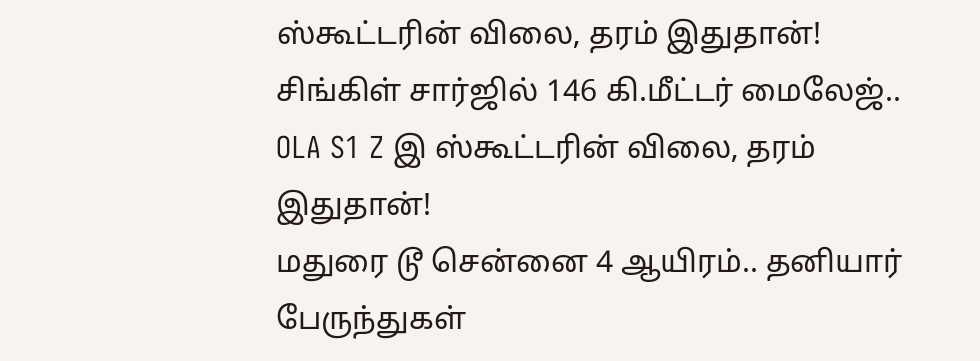ஸ்கூட்டரின் விலை, தரம் இதுதான்!
சிங்கிள் சார்ஜில் 146 கி.மீட்டர் மைலேஜ்.. OLA S1 Z இ ஸ்கூட்டரின் விலை, தரம் இதுதான்!
மதுரை டூ சென்னை 4 ஆயிரம்.. தனியார் பேருந்துகள்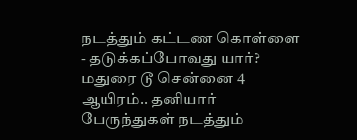நடத்தும் கட்டண கொள்ளை - தடுக்கப்போவது யார்?
மதுரை டூ சென்னை 4 ஆயிரம்.. தனியார் பேருந்துகள் நடத்தும்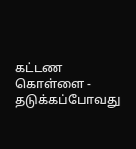கட்டண கொள்ளை - தடுக்கப்போவது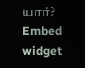யார்?
Embed widget